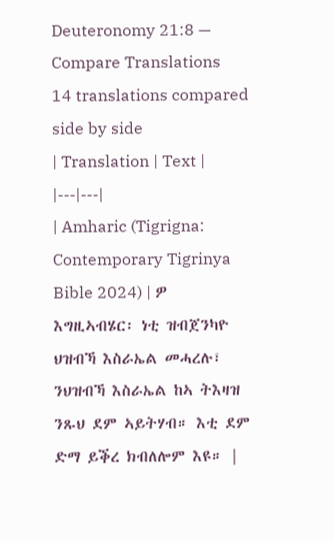Deuteronomy 21:8 — Compare Translations
14 translations compared side by side
| Translation | Text |
|---|---|
| Amharic (Tigrigna: Contemporary Tigrinya Bible 2024) | ዎ እግዚኣብሄር፡ ነቲ ዝብጀንካዮ ህዝብኻ እስራኤል መሓረሉ፣ ንህዝብኻ እስራኤል ከኣ ትእዛዝ ንጹህ ደም ኣይትሃብ። እቲ ደም ድማ ይቕረ ክብለሎም እዩ። |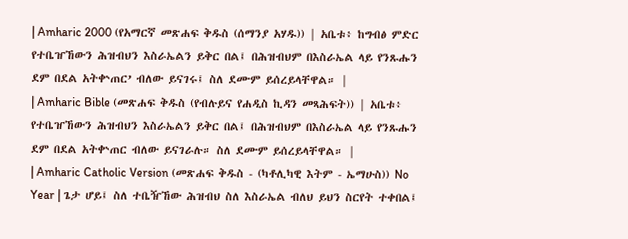| Amharic 2000 (የአማርኛ መጽሐፍ ቅዱስ (ሰማንያ አሃዱ)) | አቤቱ፥ ከግብፅ ምድር የተቤዠኸውን ሕዝብህን እስራኤልን ይቅር በል፤ በሕዝብህም በእስራኤል ላይ የንጹሑን ደም በደል አትቍጠር’ ብለው ይናገሩ፤ ስለ ደሙም ይሰረይላቸዋል። |
| Amharic Bible (መጽሐፍ ቅዱስ (የብሉይና የሐዲስ ኪዳን መጻሕፍት)) | አቤቱ፥ የተቤዠኸውን ሕዝብህን እስራኤልን ይቅር በል፤ በሕዝብህም በእስራኤል ላይ የንጹሑን ደም በደል አትቍጠር ብለው ይናገራሉ። ስለ ደሙም ይሰረይላቸዋል። |
| Amharic Catholic Version (መጽሐፍ ቅዱስ - (ካቶሊካዊ እትም - ኤማሁስ)) No Year | ጌታ ሆይ፤ ስለ ተቤዥኸው ሕዝብህ ስለ እስራኤል ብለህ ይህን ስርየት ተቀበል፤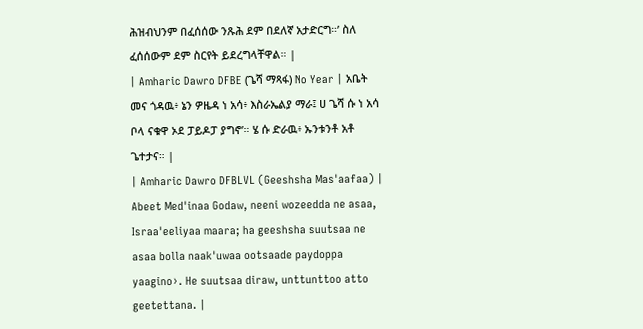ሕዝብህንም በፈሰሰው ንጹሕ ደም በደለኛ አታድርግ።’ ስለ ፈሰሰውም ደም ስርየት ይደረግላቸዋል። |
| Amharic Dawro DFBE (ጌሻ ማጻፋ) No Year | አቤት መና ጎዳዉ፥ ኔን ዎዜዳ ነ አሳ፥ እስራኤልያ ማራ፤ ሀ ጌሻ ሱ ነ አሳ ቦላ ናቁዋ ኦደ ፓይዶፓ ያግኖ’። ሄ ሱ ድራዉ፥ ኡንቱንቶ አቶ ጌተታና። |
| Amharic Dawro DFBLVL (Geeshsha Mas'aafaa) | Abeet Med'inaa Godaw, neeni wozeedda ne asaa, Israa'eeliyaa maara; ha geeshsha suutsaa ne asaa bolla naak'uwaa ootsaade paydoppa yaagino›. He suutsaa diraw, unttunttoo atto geetettana. |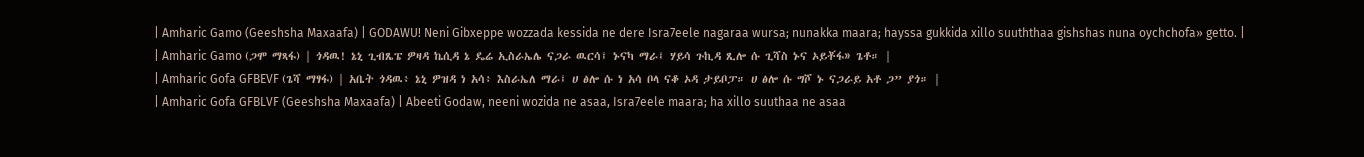| Amharic Gamo (Geeshsha Maxaafa) | GODAWU! Neni Gibxeppe wozzada kessida ne dere Isra7eele nagaraa wursa; nunakka maara; hayssa gukkida xillo suuththaa gishshas nuna oychchofa» getto. |
| Amharic Gamo (ጋሞ ማጻፋ) | ጎዳዉ! ኔኒ ጊብጼፔ ዎዛዳ ኬሲዳ ኔ ዴሬ ኢስራኤሌ ናጋራ ዉርሳ፤ ኑናካ ማራ፤ ሃይሳ ጉኪዳ ጺሎ ሱ ጊሻስ ኑና ኦይቾፋ» ጌቶ። |
| Amharic Gofa GFBEVF (ጌሻ ማፃፋ) | አቤት ጎዳዉ፥ ኔኒ ዎዝዳ ነ አሳ፥ እስራኤለ ማራ፤ ሀ ፅሎ ሱ ነ አሳ ቦላ ናቆ ኦዳ ታይቦፓ። ሀ ፅሎ ሱ ግሾ ኑ ናጋራይ አቶ ጋ” ያጎ። |
| Amharic Gofa GFBLVF (Geeshsha Maxaafa) | Abeeti Godaw, neeni wozida ne asaa, Isra7eele maara; ha xillo suuthaa ne asaa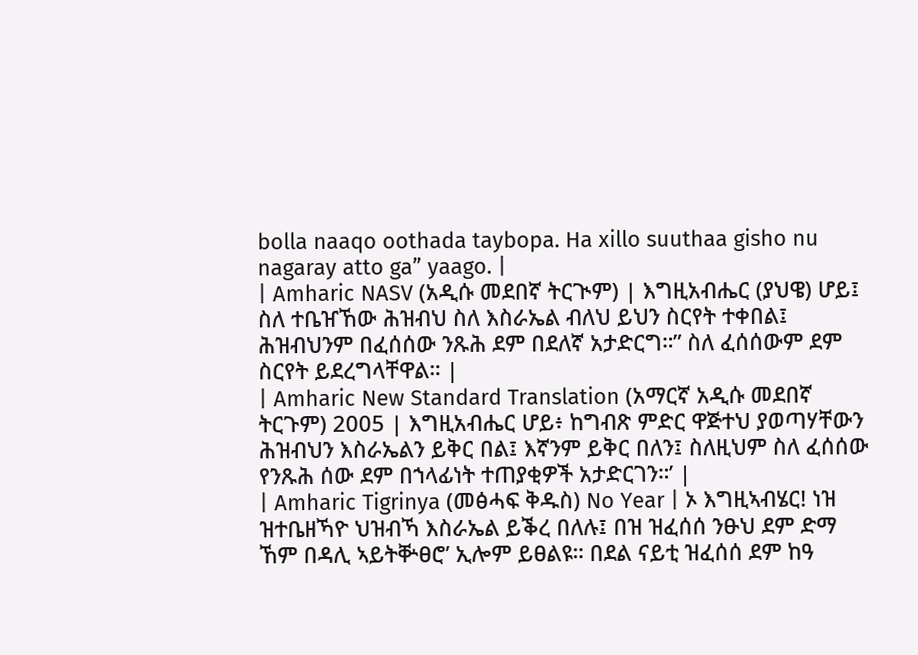bolla naaqo oothada taybopa. Ha xillo suuthaa gisho nu nagaray atto ga” yaago. |
| Amharic NASV (አዲሱ መደበኛ ትርጒም) | እግዚአብሔር (ያህዌ) ሆይ፤ ስለ ተቤዠኸው ሕዝብህ ስለ እስራኤል ብለህ ይህን ስርየት ተቀበል፤ ሕዝብህንም በፈሰሰው ንጹሕ ደም በደለኛ አታድርግ።” ስለ ፈሰሰውም ደም ስርየት ይደረግላቸዋል። |
| Amharic New Standard Translation (አማርኛ አዲሱ መደበኛ ትርጉም) 2005 | እግዚአብሔር ሆይ፥ ከግብጽ ምድር ዋጅተህ ያወጣሃቸውን ሕዝብህን እስራኤልን ይቅር በል፤ እኛንም ይቅር በለን፤ ስለዚህም ስለ ፈሰሰው የንጹሕ ሰው ደም በኀላፊነት ተጠያቂዎች አታድርገን።’ |
| Amharic Tigrinya (መፅሓፍ ቅዱስ) No Year | ኦ እግዚኣብሄር! ነዝ ዝተቤዘኻዮ ህዝብኻ እስራኤል ይቕረ በለሉ፤ በዝ ዝፈሰሰ ንፁህ ደም ድማ ኸም በዳሊ ኣይትቝፀሮ’ ኢሎም ይፀልዩ። በደል ናይቲ ዝፈሰሰ ደም ከዓ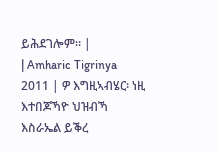ይሕደገሎም። |
| Amharic Tigrinya 2011 | ዎ እግዚኣብሄር፡ ነዚ እተበጆኻዮ ህዝብኻ እስራኤል ይቕረ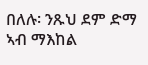በለሉ፡ ንጹህ ደም ድማ ኣብ ማእከል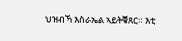ህዝብኻ እስራኤል ኣይትቑጸር። እቲ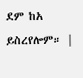ደም ከአ ይስረየሎም። |